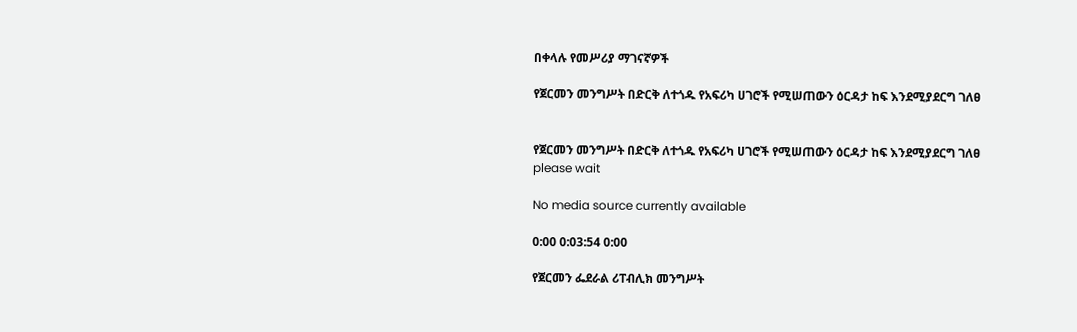በቀላሉ የመሥሪያ ማገናኛዎች

የጀርመን መንግሥት በድርቅ ለተጎዱ የአፍሪካ ሀገሮች የሚሠጠውን ዕርዳታ ከፍ እንደሚያደርግ ገለፀ


የጀርመን መንግሥት በድርቅ ለተጎዱ የአፍሪካ ሀገሮች የሚሠጠውን ዕርዳታ ከፍ እንደሚያደርግ ገለፀ
please wait

No media source currently available

0:00 0:03:54 0:00

የጀርመን ፌደራል ሪፐብሊክ መንግሥት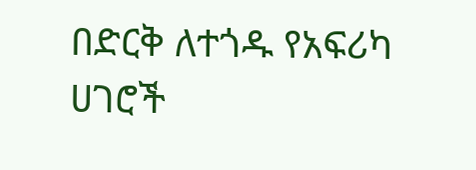በድርቅ ለተጎዱ የአፍሪካ ሀገሮች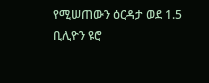የሚሠጠውን ዕርዳታ ወደ 1.5 ቢሊዮን ዩሮ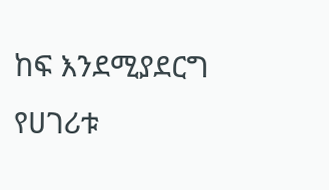ከፍ እንደሚያደርግ የሀገሪቱ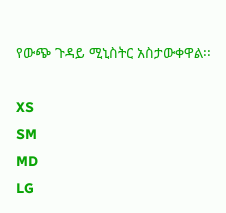የውጭ ጉዳይ ሚኒስትር አስታውቀዋል፡፡

XS
SM
MD
LG